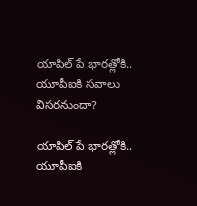యాపిల్ పే భారత్లోకి.. యూపీఐకి సవాలు విసరనుందా?

యాపిల్ పే భారత్లోకి.. యూపీఐకి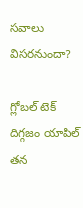సవాలు విసరనుందా?

గ్లోబల్ టెక్ దిగ్గజం యాపిల్ తన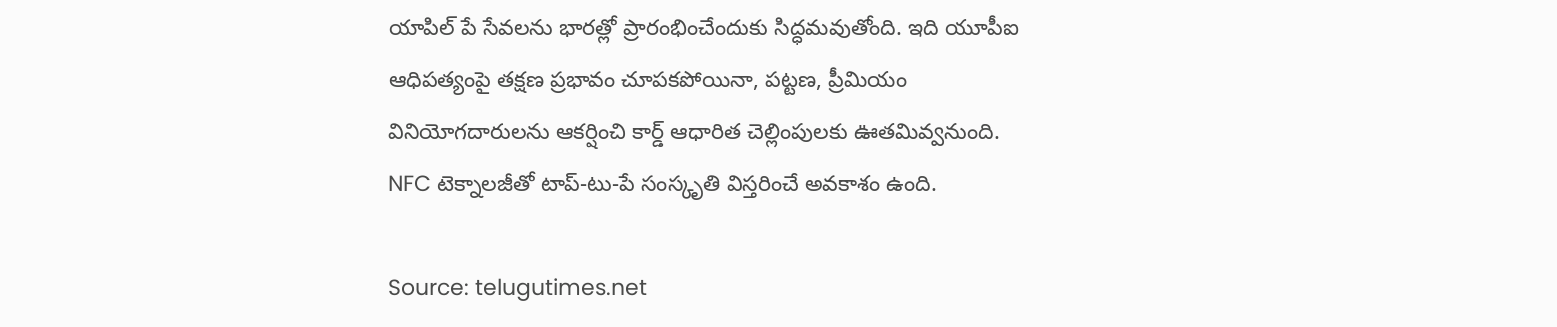యాపిల్ పే సేవలను భారత్లో ప్రారంభించేందుకు సిద్ధమవుతోంది. ఇది యూపీఐ ఆధిపత్యంపై తక్షణ ప్రభావం చూపకపోయినా, పట్టణ, ప్రీమియం వినియోగదారులను ఆకర్షించి కార్డ్ ఆధారిత చెల్లింపులకు ఊతమివ్వనుంది. NFC టెక్నాలజీతో టాప్-టు-పే సంస్కృతి విస్తరించే అవకాశం ఉంది.

Source: telugutimes.net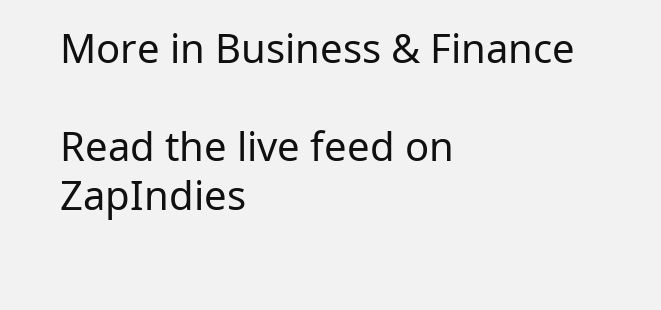More in Business & Finance

Read the live feed on ZapIndies